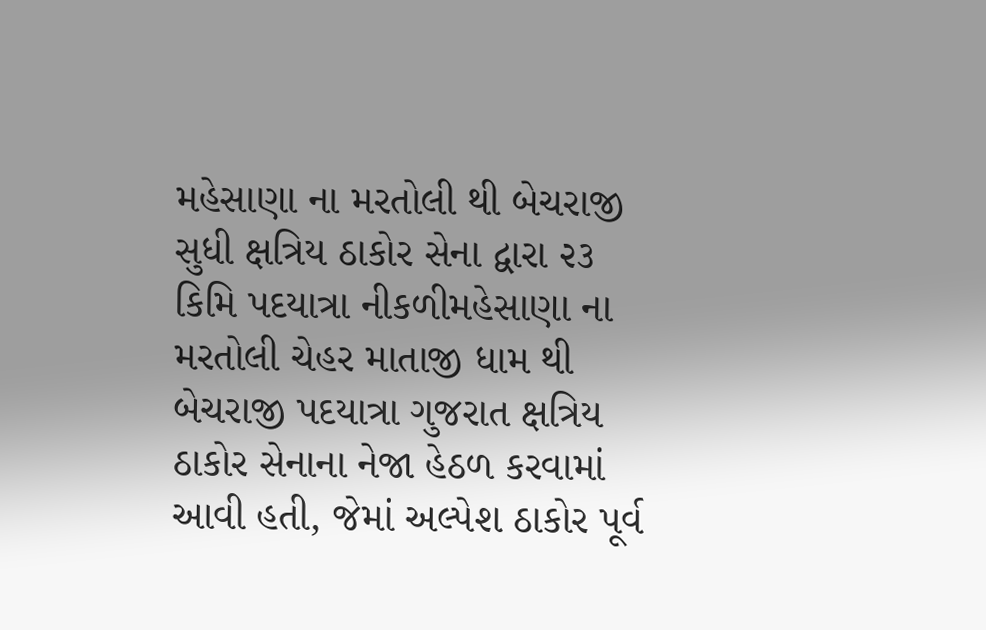મહેસાણા ના મરતોલી થી બેચરાજી સુધી ક્ષત્રિય ઠાકોર સેના દ્વારા ૨૩ કિમિ પદયાત્રા નીકળીમહેસાણા ના મરતોલી ચેહર માતાજી ધામ થી બેચરાજી પદયાત્રા ગુજરાત ક્ષત્રિય ઠાકોર સેનાના નેજા હેઠળ કરવામાં આવી હતી, જેમાં અલ્પેશ ઠાકોર પૂર્વ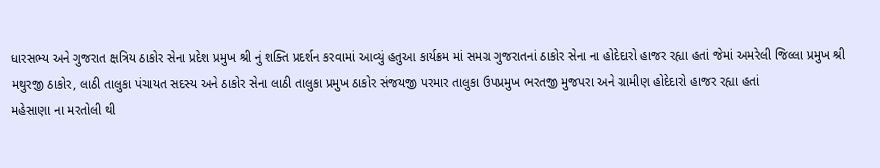ધારસભ્ય અને ગુજરાત ક્ષત્રિય ઠાકોર સેના પ્રદેશ પ્રમુખ શ્રી નું શક્તિ પ્રદર્શન કરવામાં આવ્યું હતુઆ કાર્યક્રમ માં સમગ્ર ગુજરાતનાં ઠાકોર સેના ના હોદેદારો હાજર રહ્યા હતાં જેમાં અમરેલી જિલ્લા પ્રમુખ શ્રી મથુરજી ઠાકોર, લાઠી તાલુકા પંચાયત સદસ્ય અને ઠાકોર સેના લાઠી તાલુકા પ્રમુખ ઠાકોર સંજયજી પરમાર તાલુકા ઉપપ્રમુખ ભરતજી મુજપરા અને ગ્રામીણ હોદેદારો હાજર રહ્યા હતાં
મહેસાણા ના મરતોલી થી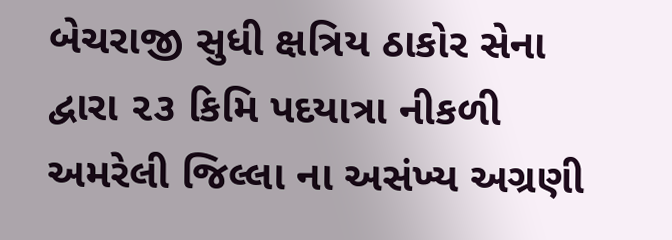બેચરાજી સુધી ક્ષત્રિય ઠાકોર સેના દ્વારા ૨૩ કિમિ પદયાત્રા નીકળી અમરેલી જિલ્લા ના અસંખ્ય અગ્રણી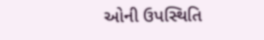ઓની ઉપસ્થિતિ